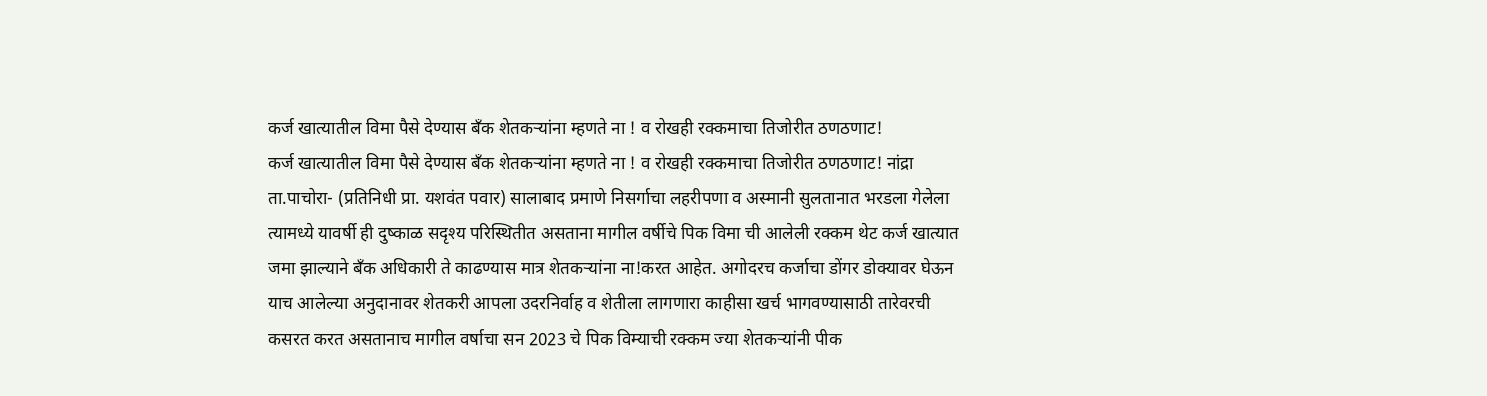कर्ज खात्यातील विमा पैसे देण्यास बँक शेतकऱ्यांना म्हणते ना ! व रोखही रक्कमाचा तिजोरीत ठणठणाट!
कर्ज खात्यातील विमा पैसे देण्यास बँक शेतकऱ्यांना म्हणते ना ! व रोखही रक्कमाचा तिजोरीत ठणठणाट! नांद्रा ता.पाचोरा- (प्रतिनिधी प्रा. यशवंत पवार) सालाबाद प्रमाणे निसर्गाचा लहरीपणा व अस्मानी सुलतानात भरडला गेलेला त्यामध्ये यावर्षी ही दुष्काळ सदृश्य परिस्थितीत असताना मागील वर्षीचे पिक विमा ची आलेली रक्कम थेट कर्ज खात्यात जमा झाल्याने बँक अधिकारी ते काढण्यास मात्र शेतकऱ्यांना ना!करत आहेत. अगोदरच कर्जाचा डोंगर डोक्यावर घेऊन याच आलेल्या अनुदानावर शेतकरी आपला उदरनिर्वाह व शेतीला लागणारा काहीसा खर्च भागवण्यासाठी तारेवरची कसरत करत असतानाच मागील वर्षाचा सन 2023 चे पिक विम्याची रक्कम ज्या शेतकऱ्यांनी पीक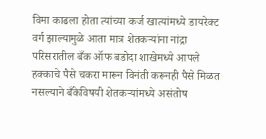विमा काढला होता त्यांच्या कर्ज खात्यांमध्ये डायरेक्ट वर्ग झाल्यामुळे आता मात्र शेतकऱ्यांना नांद्रा परिसरातील बँक ऑफ बडोदा शाखेमध्ये आपले हक्काचे पैसे चकरा मारून विनंती करूनही पैसे मिळत नसल्याने बँकेविषयी शेतकऱ्यांमध्ये असंतोष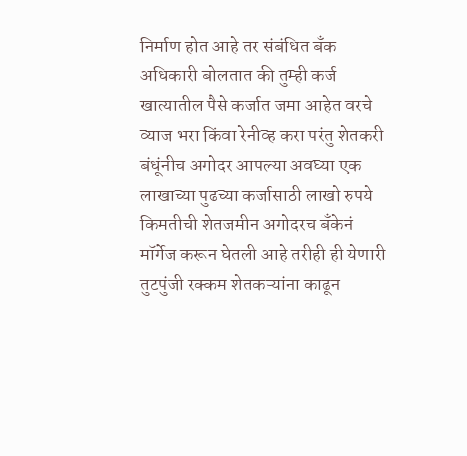निर्माण होत आहे तर संबंधित बँक अधिकारी बोलतात की तुम्ही कर्ज खात्यातील पैसे कर्जात जमा आहेत वरचे व्याज भरा किंवा रेनीव्ह करा परंतु शेतकरी बंधूंनीच अगोदर आपल्या अवघ्या एक लाखाच्या पुढच्या कर्जासाठी लाखो रुपये किमतीची शेतजमीन अगोदरच बँकेनं मॉर्गेज करून घेतली आहे तरीही ही येणारी तुटपुंजी रक्कम शेतकऱ्यांना काढून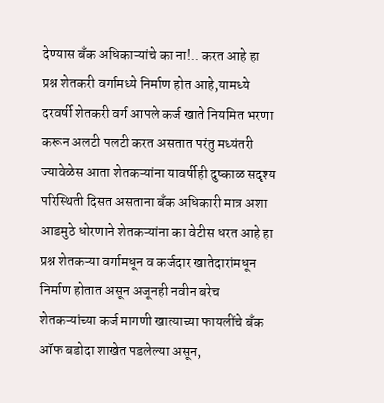देण्यास बँक अधिकाऱ्यांचे का ना!.. करत आहे हा प्रश्न शेतकरी वर्गामध्ये निर्माण होत आहे,यामध्ये दरवर्षी शेतकरी वर्ग आपले कर्ज खाते नियमित भरणा करून अलटी पलटी करत असतात परंतु मध्यंतरी ज्यावेळेस आता शेतकऱ्यांना यावर्षीही दुष्काळ सदृश्य परिस्थिती दिसत असताना बँक अधिकारी मात्र अशा आडमुठे धोरणाने शेतकऱ्यांना का वेटीस धरत आहे हा प्रश्न शेतकऱ्या वर्गामधून व कर्जदार खातेदारांमधून निर्माण होतात असून अजूनही नवीन बरेच शेतकऱ्यांच्या कर्ज मागणी खात्याच्या फायलींचे बँक ऑफ बडोदा शाखेत पडलेल्या असून,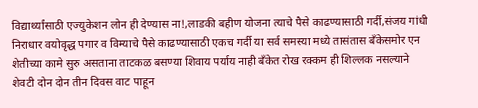विद्यार्थ्यांसाठी एज्युकेशन लोन ही देण्यास ना!,लाडकी बहीण योजना त्याचे पैसे काढण्यासाठी गर्दी,संजय गांधी निराधार वयोवृद्ध पगार व विम्याचे पैसे काढण्यासाठी एकच गर्दी या सर्व समस्या मध्ये तासंतास बँकेसमोर एन शेतीच्या कामे सुरु असताना ताटकळ बसण्या शिवाय पर्याय नाही बँकेत रोख रक्कम ही शिल्लक नसल्याने शेवटी दोन दोन तीन दिवस वाट पाहून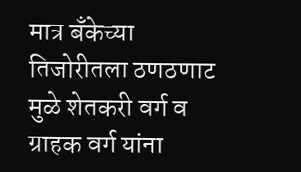मात्र बँकेच्या तिजोरीतला ठणठणाट मुळे शेतकरी वर्ग व ग्राहक वर्ग यांना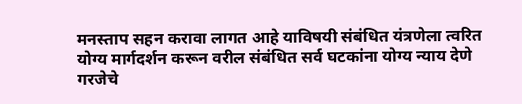मनस्ताप सहन करावा लागत आहे याविषयी संबंधित यंत्रणेला त्वरित योग्य मार्गदर्शन करून वरील संबंधित सर्व घटकांना योग्य न्याय देणे गरजेचे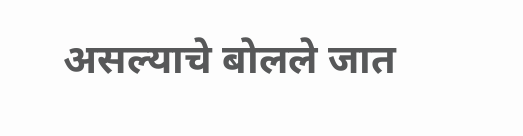असल्याचे बोलले जात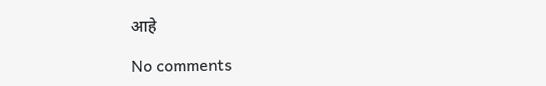आहे

No comments